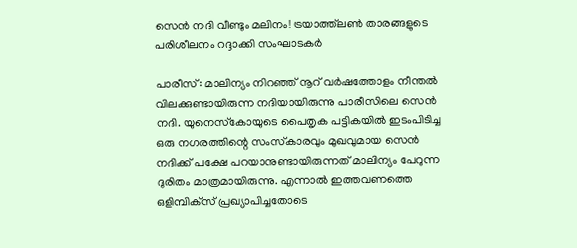സെൻ നദി വീണ്ടും മലിനം! ട്രയാത്ത്‌ലൺ താരങ്ങളുടെ പരിശീലനം റദ്ദാക്കി സംഘാടകർ

പാരീസ്: മാലിന്യം നിറഞ്ഞ് നൂറ് വര്‍ഷത്തോളം നീന്തല്‍ വിലക്കുണ്ടായിരുന്ന നദിയായിരുന്നു പാരീസിലെ സെന്‍ നദി. യുനെസ്‌കോയുടെ പൈതൃക പട്ടികയില്‍ ഇടംപിടിച്ച ഒരു നഗരത്തിന്റെ സംസ്‌കാരവും മുഖവുമായ സെന്‍ നദിക്ക് പക്ഷേ പറയാനുണ്ടായിരുന്നത് മാലിന്യം പേറുന്ന ദുരിതം മാത്രമായിരുന്നു. എന്നാല്‍ ഇത്തവണത്തെ ഒളിമ്പിക്‌സ് പ്രഖ്യാപിച്ചതോടെ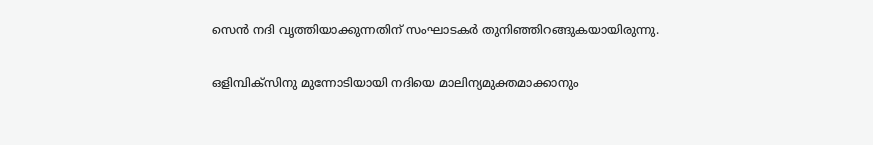സെന്‍ നദി വൃത്തിയാക്കുന്നതിന് സംഘാടകര്‍ തുനിഞ്ഞിറങ്ങുകയായിരുന്നു.

ഒളിമ്പിക്സിനു മുന്നോടിയായി നദിയെ മാലിന്യമുക്തമാക്കാനും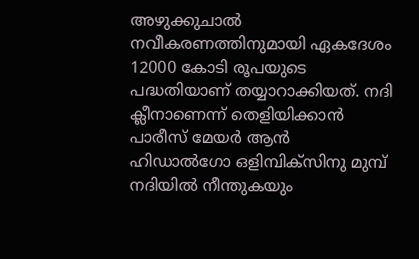അഴുക്കുചാല്‍ നവീകരണത്തിനുമായി ഏകദേശം 12000 കോടി രൂപയുടെ പദ്ധതിയാണ് തയ്യാറാക്കിയത്. നദി ക്ലീനാണെന്ന് തെളിയിക്കാന്‍ പാരീസ് മേയര്‍ ആന്‍ ഹിഡാല്‍ഗോ ഒളിമ്പിക്‌സിനു മുമ്പ് നദിയില്‍ നീന്തുകയും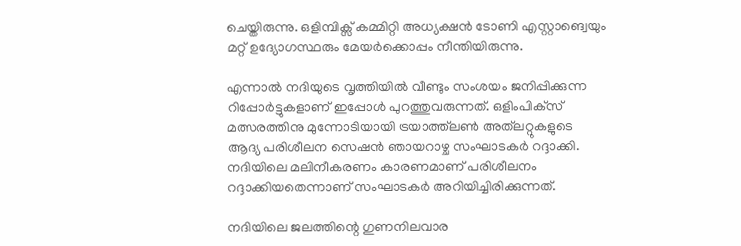ചെയ്തിരുന്നു. ഒളിമ്പിക്സ് കമ്മിറ്റി അധ്യക്ഷന്‍ ടോണി എസ്റ്റാങ്വെയും മറ്റ് ഉദ്യോഗസ്ഥരും മേയര്‍ക്കൊപ്പം നീന്തിയിരുന്നു.

എന്നാല്‍ നദിയുടെ വൃത്തിയില്‍ വീണ്ടും സംശയം ജനിപ്പിക്കുന്ന റിപ്പോര്‍ട്ടുകളാണ് ഇപ്പോള്‍ പുറത്തുവരുന്നത്. ഒളിംപിക്‌സ്‌ മത്സരത്തിനു മുന്നോടിയായി ട്രയാത്ത്‌ലണ്‍ അത്‌ലറ്റുകളുടെ ആദ്യ പരിശീലന സെഷന്‍ ഞായറാഴ്ച സംഘാടകര്‍ റദ്ദാക്കി. നദിയിലെ മലിനീകരണം കാരണമാണ് പരിശീലനം റദ്ദാക്കിയതെന്നാണ് സംഘാടകര്‍ അറിയിച്ചിരിക്കുന്നത്.

നദിയിലെ ജലത്തിന്റെ ഗുണനിലവാര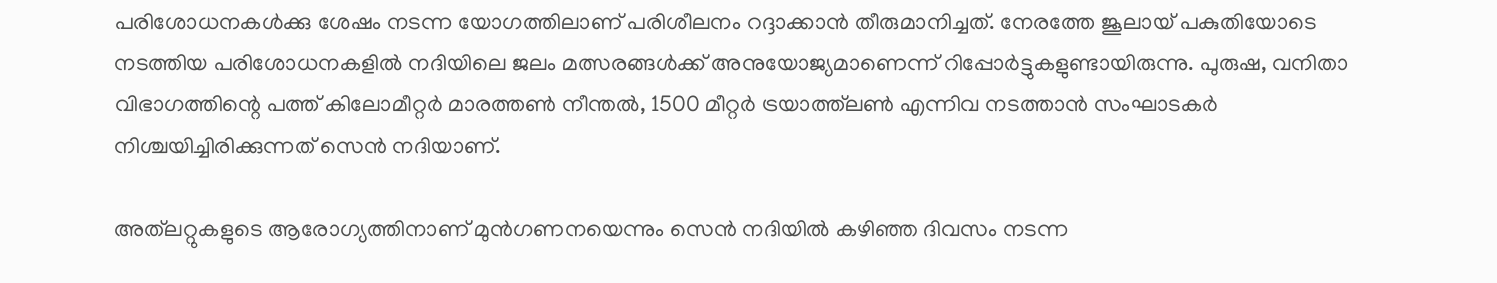പരിശോധനകള്‍ക്കു ശേഷം നടന്ന യോഗത്തിലാണ് പരിശീലനം റദ്ദാക്കാന്‍ തീരുമാനിച്ചത്. നേരത്തേ ജൂലായ് പകുതിയോടെ നടത്തിയ പരിശോധനകളില്‍ നദിയിലെ ജലം മത്സരങ്ങള്‍ക്ക് അനുയോജ്യമാണെന്ന് റിപ്പോര്‍ട്ടുകളുണ്ടായിരുന്നു. പുരുഷ, വനിതാ വിഭാഗത്തിന്റെ പത്ത് കിലോമീറ്റര്‍ മാരത്തണ്‍ നീന്തല്‍, 1500 മീറ്റര്‍ ട്രയാത്ത്‌ലണ്‍ എന്നിവ നടത്താന്‍ സംഘാടകര്‍ നിശ്ചയിച്ചിരിക്കുന്നത് സെന്‍ നദിയാണ്.

അത്‌ലറ്റുകളുടെ ആരോഗ്യത്തിനാണ് മുന്‍ഗണനയെന്നും സെന്‍ നദിയില്‍ കഴിഞ്ഞ ദിവസം നടന്ന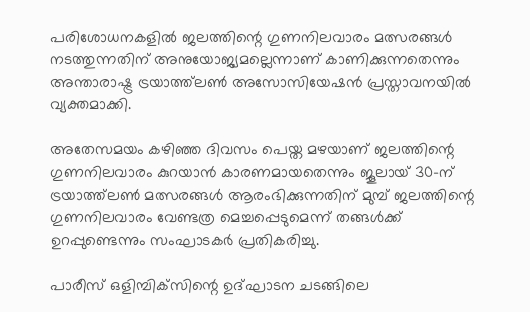പരിശോധനകളില്‍ ജലത്തിന്റെ ഗുണനിലവാരം മത്സരങ്ങള്‍ നടത്തുന്നതിന് അനുയോജ്യമല്ലെന്നാണ് കാണിക്കുന്നതെന്നും അന്താരാഷ്ട്ര ട്രയാത്ത്‌ലണ്‍ അസോസിയേഷന്‍ പ്രസ്താവനയില്‍ വ്യക്തമാക്കി.

അതേസമയം കഴിഞ്ഞ ദിവസം പെയ്ത മഴയാണ് ജലത്തിന്റെ ഗുണനിലവാരം കുറയാന്‍ കാരണമായതെന്നും ജൂലായ് 30-ന് ട്രയാത്ത്‌ലണ്‍ മത്സരങ്ങള്‍ ആരംഭിക്കുന്നതിന് മുമ്പ് ജലത്തിന്റെ ഗുണനിലവാരം വേണ്ടത്ര മെച്ചപ്പെടുമെന്ന് തങ്ങള്‍ക്ക് ഉറപ്പുണ്ടെന്നും സംഘാടകര്‍ പ്രതികരിച്ചു.

പാരീസ് ഒളിമ്പിക്‌സിന്റെ ഉദ്ഘാടന ചടങ്ങിലെ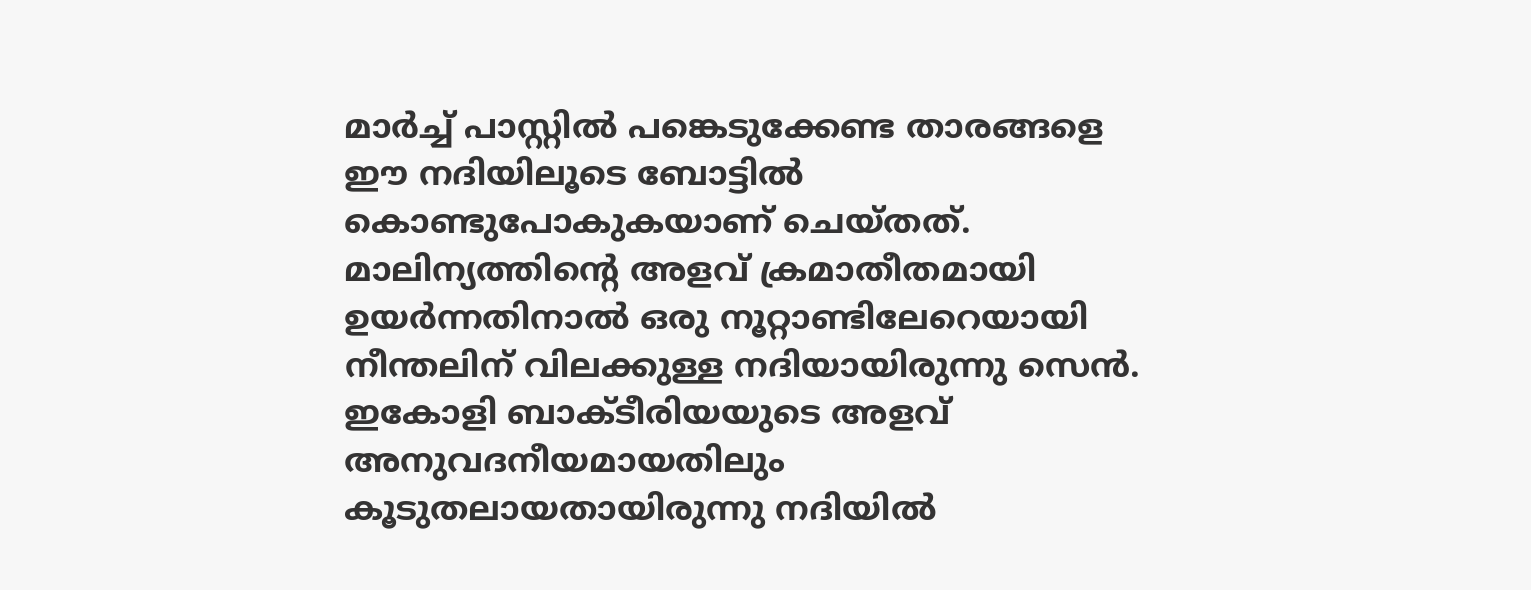മാര്‍ച്ച് പാസ്റ്റില്‍ പങ്കെടുക്കേണ്ട താരങ്ങളെ ഈ നദിയിലൂടെ ബോട്ടില്‍ കൊണ്ടുപോകുകയാണ് ചെയ്തത്. മാലിന്യത്തിന്റെ അളവ് ക്രമാതീതമായി ഉയര്‍ന്നതിനാല്‍ ഒരു നൂറ്റാണ്ടിലേറെയായി നീന്തലിന് വിലക്കുള്ള നദിയായിരുന്നു സെന്‍. ഇകോളി ബാക്ടീരിയയുടെ അളവ് അനുവദനീയമായതിലും കൂടുതലായതായിരുന്നു നദിയില്‍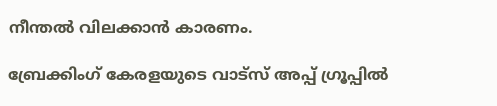നീന്തല്‍ വിലക്കാന്‍ കാരണം.

ബ്രേക്കിംഗ് കേരളയുടെ വാട്സ് അപ്പ് ഗ്രൂപ്പിൽ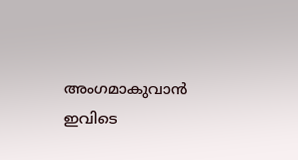അംഗമാകുവാൻ ഇവിടെ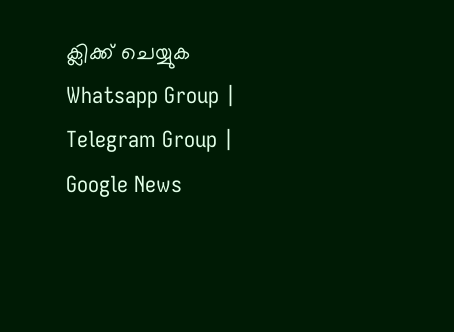ക്ലിക്ക് ചെയ്യുക Whatsapp Group | Telegram Group | Google News